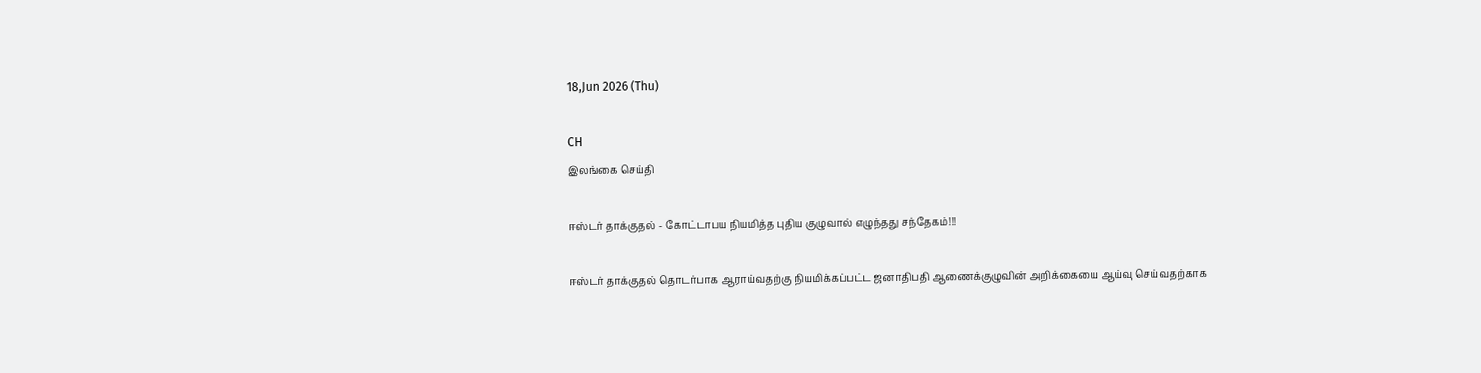18,Jun 2026 (Thu)

CH
இலங்கை செய்தி

ஈஸ்டர் தாக்குதல் - கோட்டாபய நியமித்த புதிய குழுவால் எழுந்தது சந்தேகம்!!!

ஈஸ்டர் தாக்குதல் தொடர்பாக ஆராய்வதற்கு நியமிக்கப்பட்ட ஜனாதிபதி ஆணைக்குழுவின் அறிக்கையை ஆய்வு செய்வதற்காக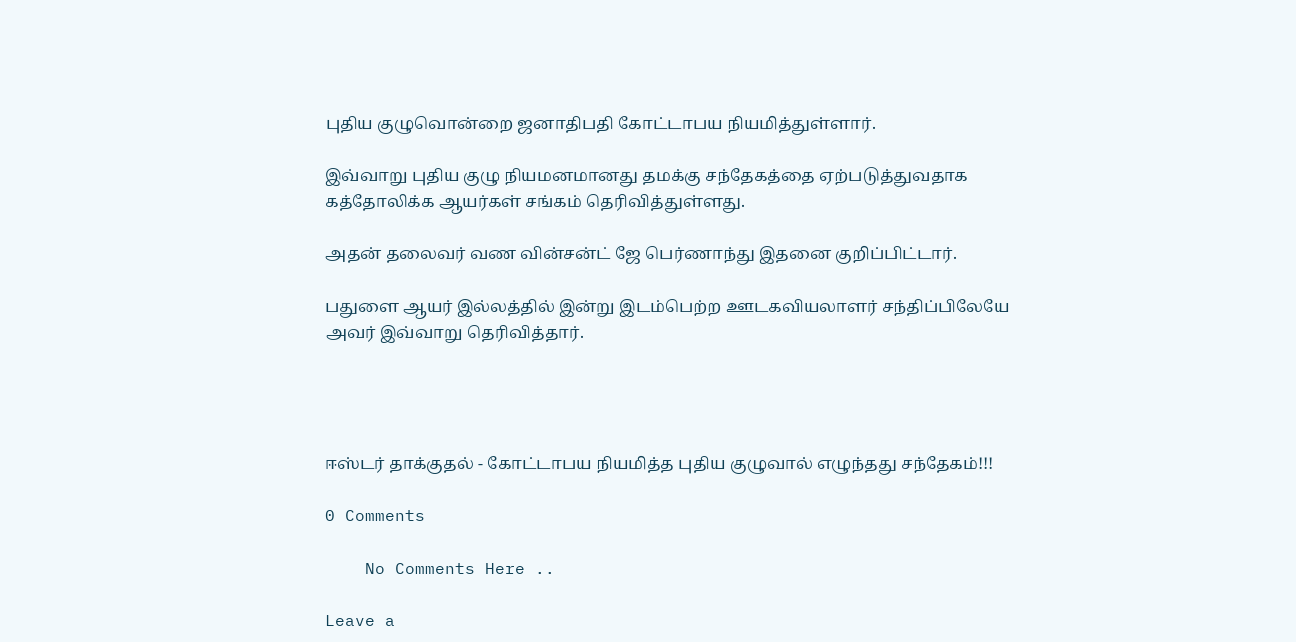புதிய குழுவொன்றை ஜனாதிபதி கோட்டாபய நியமித்துள்ளார்.

இவ்வாறு புதிய குழு நியமனமானது தமக்கு சந்தேகத்தை ஏற்படுத்துவதாக கத்தோலிக்க ஆயர்கள் சங்கம் தெரிவித்துள்ளது.

அதன் தலைவர் வண வின்சன்ட் ஜே பெர்ணாந்து இதனை குறிப்பிட்டார்.

பதுளை ஆயர் இல்லத்தில் இன்று இடம்பெற்ற ஊடகவியலாளர் சந்திப்பிலேயே அவர் இவ்வாறு தெரிவித்தார்.




ஈஸ்டர் தாக்குதல் - கோட்டாபய நியமித்த புதிய குழுவால் எழுந்தது சந்தேகம்!!!

0 Comments

    No Comments Here ..

Leave a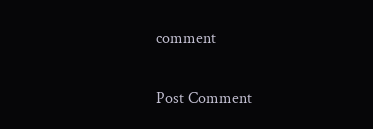comment

Post Comment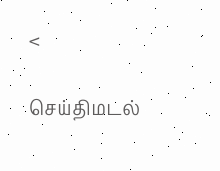<

செய்திமடல்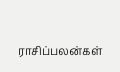ராசிப்பலன்கள்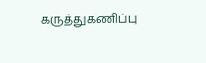கருத்துகணிப்பு